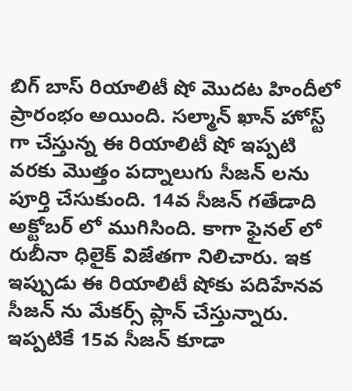బిగ్ బాస్ రియాలిటీ షో మొదట హిందీలో ప్రారంభం అయింది. సల్మాన్ ఖాన్ హోస్ట్ గా చేస్తున్న ఈ రియాలిటీ షో ఇప్పటి వరకు మొత్తం పద్నాలుగు సీజన్ లను పూర్తి చేసుకుంది. 14వ సీజన్ గతేడాది అక్టోబర్ లో ముగిసింది. కాగా ఫైనల్ లో రుబీనా ధిలైక్ విజేతగా నిలిచారు. ఇక ఇప్పుడు ఈ రియాలిటీ షోకు పదిహేనవ సీజన్ ను మేకర్స్ ప్లాన్ చేస్తున్నారు. ఇప్పటికే 15వ సీజన్ కూడా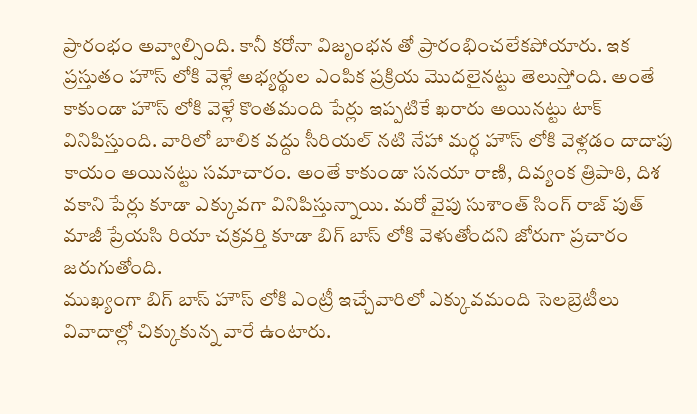ప్రారంభం అవ్వాల్సింది. కానీ కరోనా విజృంభన తో ప్రారంభించలేకపోయారు. ఇక ప్రస్తుతం హౌస్ లోకి వెళ్లే అభ్యర్థుల ఎంపిక ప్రక్రియ మొదలైనట్టు తెలుస్తోంది. అంతే కాకుండా హౌస్ లోకి వెళ్లే కొంతమంది పేర్లు ఇప్పటికే ఖరారు అయినట్టు టాక్ వినిపిస్తుంది. వారిలో బాలిక వద్దు సీరియల్ నటి నేహా మర్ధ హౌస్ లోకి వెళ్లడం దాదాపు కాయం అయినట్టు సమాచారం. అంతే కాకుండా సనయా రాణి, దివ్యంక త్రిపాఠి, దిశ వకాని పేర్లు కూడా ఎక్కువగా వినిపిస్తున్నాయి. మరో వైపు సుశాంత్ సింగ్ రాజ్ పుత్ మాజీ ప్రేయసి రియా చక్రవర్తి కూడా బిగ్ బాస్ లోకి వెళుతోందని జోరుగా ప్రచారం జరుగుతోంది.
ముఖ్యంగా బిగ్ బాస్ హౌస్ లోకి ఎంట్రీ ఇచ్చేవారిలో ఎక్కువమంది సెలబ్రెటీలు వివాదాల్లో చిక్కుకున్న వారే ఉంటారు.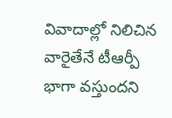వివాదాల్లో నిలిచిన వారైతేనే టీఆర్పీ భాగా వస్తుందని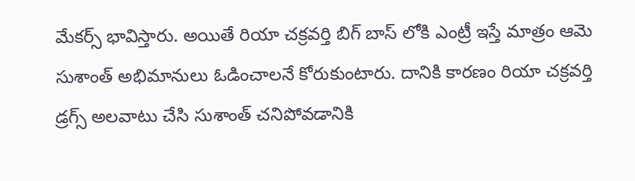మేకర్స్ భావిస్తారు. అయితే రియా చక్రవర్తి బిగ్ బాస్ లోకి ఎంట్రీ ఇస్తే మాత్రం ఆమె సుశాంత్ అభిమానులు ఓడించాలనే కోరుకుంటారు. దానికి కారణం రియా చక్రవర్తి డ్రగ్స్ అలవాటు చేసి సుశాంత్ చనిపోవడానికి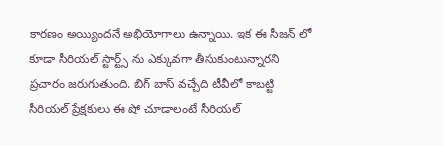కారణం అయ్యిందనే అభియోగాలు ఉన్నాయి. ఇక ఈ సీజన్ లో కూడా సీరియల్ స్టార్ట్స్ ను ఎక్కువగా తీసుకుంటున్నారని ప్రచారం జరుగుతుంది. బిగ్ బాస్ వచ్చేది టీవీలో కాబట్టి సీరియల్ ప్రేక్షకులు ఈ షో చూడాలంటే సీరియల్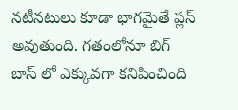నటీనటులు కూడా భాగమైతే ప్లస్ అవుతుంది. గతంలోనూ బిగ్ బాస్ లో ఎక్కువగా కనిపించింది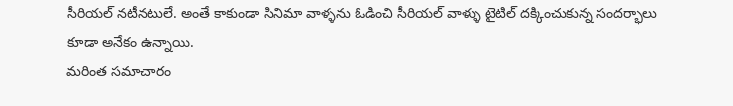సీరియల్ నటీనటులే. అంతే కాకుండా సినిమా వాళ్ళను ఓడించి సీరియల్ వాళ్ళు టైటిల్ దక్కించుకున్న సందర్భాలు కూడా అనేకం ఉన్నాయి.
మరింత సమాచారం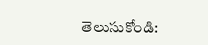తెలుసుకోండి: